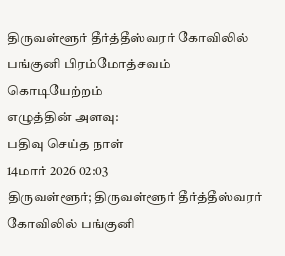திருவள்ளூர் தீர்த்தீஸ்வரர் கோவிலில் பங்குனி பிரம்மோத்சவம் கொடியேற்றம்
எழுத்தின் அளவு:
பதிவு செய்த நாள்
14மார் 2026 02:03
திருவள்ளூர்; திருவள்ளூர் தீர்த்தீஸ்வரர் கோவிலில் பங்குனி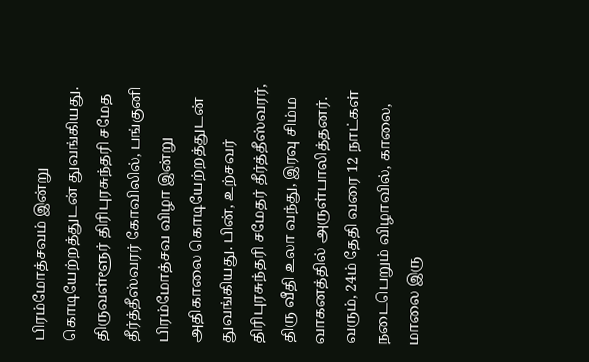பிரம்மோத்சவம் இன்று கொடியேற்றத்துடன் துவங்கியது.
திருவள்ளூர் திரிபுரசுந்தரி சமேத தீர்த்தீஸ்வரர் கோவிலில், பங்குனி பிரம்மோத்சவ விழா இன்று அதிகாலை கொடியேற்றத்துடன் துவங்கியது. பின், உற்சவர் திரிபுரசுந்தரி சமேதர் தீர்த்தீஸ்வரர், திரு வீதி உலா வந்து, இரவு சிம்ம வாகனத்தில் அருள்பாலித்தனர். வரும், 24ம் தேதி வரை 12 நாட்கள் நடைபெறும் விழாவில், காலை, மாலை இரு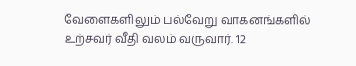வேளைகளிலும் பல்வேறு வாகனங்களில் உற்சவர் வீதி வலம் வருவார். 12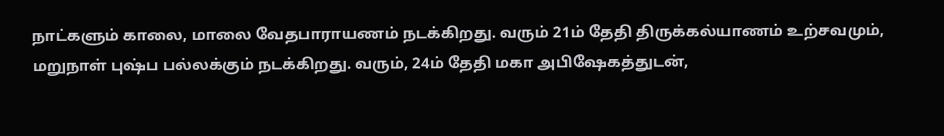நாட்களும் காலை, மாலை வேதபாராயணம் நடக்கிறது. வரும் 21ம் தேதி திருக்கல்யாணம் உற்சவமும், மறுநாள் புஷ்ப பல்லக்கும் நடக்கிறது. வரும், 24ம் தேதி மகா அபிஷேகத்துடன்,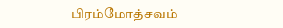பிரம்மோத்சவம்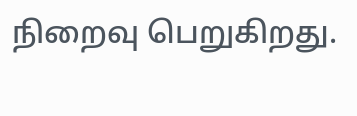நிறைவு பெறுகிறது.